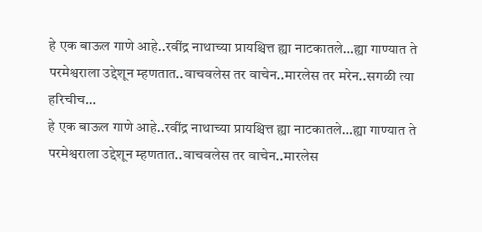हे एक बाऊल गाणे आहे..रवींद्र नाथाच्या प्रायश्चित्त ह्या नाटकातले…ह्या गाण्यात ते परमेश्वराला उद्देशून म्हणतात..वाचवलेस तर वाचेन..मारलेस तर मरेन..सगळी त्या हरिचीच…
हे एक बाऊल गाणे आहे..रवींद्र नाथाच्या प्रायश्चित्त ह्या नाटकातले…ह्या गाण्यात ते परमेश्वराला उद्देशून म्हणतात..वाचवलेस तर वाचेन..मारलेस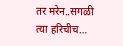तर मरेन..सगळी त्या हरिचीच…